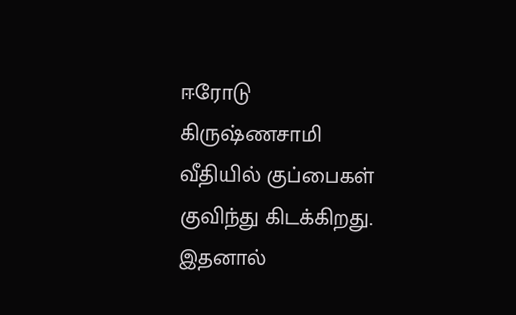ஈரோடு கிருஷ்ணசாமி வீதியில் குப்பைகள் குவிந்து கிடக்கிறது. இதனால்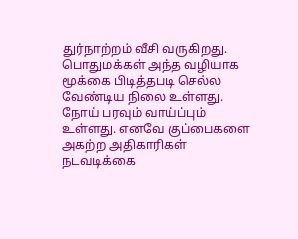துர்நாற்றம் வீசி வருகிறது. பொதுமக்கள் அந்த வழியாக மூக்கை பிடித்தபடி செல்ல வேண்டிய நிலை உள்ளது. நோய் பரவும் வாய்ப்பும் உள்ளது. எனவே குப்பைகளை அகற்ற அதிகாரிகள் நடவடிக்கை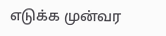எடுக்க முன்வர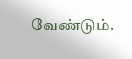வேண்டும்.